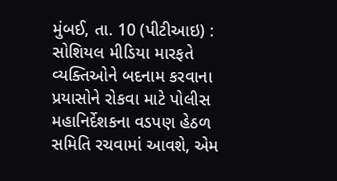મુંબઈ, તા. 10 (પીટીઆઇ) : સોશિયલ મીડિયા મારફતે વ્યક્તિઓને બદનામ કરવાના પ્રયાસોને રોકવા માટે પોલીસ મહાનિર્દેશકના વડપણ હેઠળ સમિતિ રચવામાં આવશે, એમ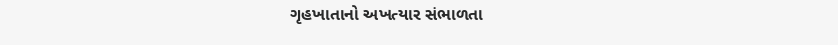ગૃહખાતાનો અખત્યાર સંભાળતા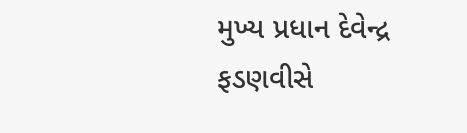મુખ્ય પ્રધાન દેવેન્દ્ર ફડણવીસે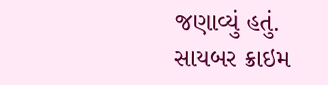જણાવ્યું હતું. સાયબર ક્રાઇમ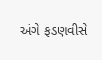અંગે ફડણવીસે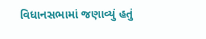વિધાનસભામાં જણાવ્યું હતું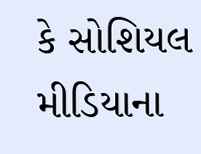કે સોશિયલ મીડિયાના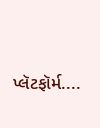પ્લૅટફૉર્મ....